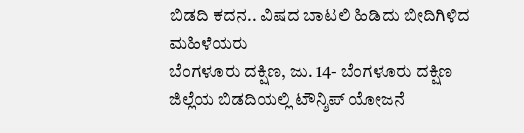ಬಿಡದಿ ಕದನ.. ವಿಷದ ಬಾಟಲಿ ಹಿಡಿದು ಬೀದಿಗಿಳಿದ ಮಹಿಳೆಯರು
ಬೆಂಗಳೂರು ದಕ್ಷಿಣ, ಜು. 14- ಬೆಂಗಳೂರು ದಕ್ಷಿಣ ಜಿಲ್ಲೆಯ ಬಿಡದಿಯಲ್ಲಿ ಟೌನ್ಶಿಪ್ ಯೋಜನೆ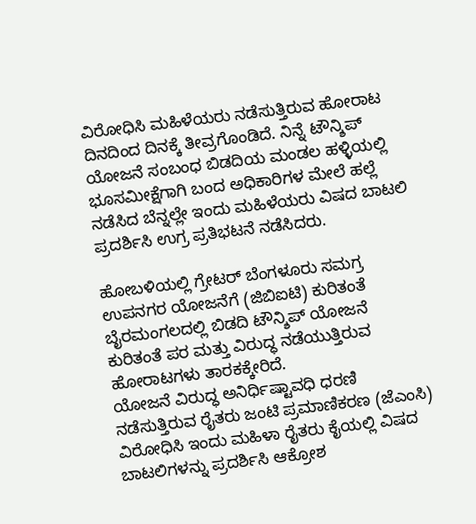ವಿರೋಧಿಸಿ ಮಹಿಳೆಯರು ನಡೆಸುತ್ತಿರುವ ಹೋರಾಟ ದಿನದಿಂದ ದಿನಕ್ಕೆ ತೀವ್ರಗೊಂಡಿದೆ. ನಿನ್ನೆ ಟೌನ್ಶಿಪ್ ಯೋಜನೆ ಸಂಬಂಧ ಬಿಡದಿಯ ಮಂಡಲ ಹಳ್ಳಿಯಲ್ಲಿ ಭೂಸಮೀಕ್ಷೆಗಾಗಿ ಬಂದ ಅಧಿಕಾರಿಗಳ ಮೇಲೆ ಹಲ್ಲೆ ನಡೆಸಿದ ಬೆನ್ನಲ್ಲೇ ಇಂದು ಮಹಿಳೆಯರು ವಿಷದ ಬಾಟಲಿ ಪ್ರದರ್ಶಿಸಿ ಉಗ್ರ ಪ್ರತಿಭಟನೆ ನಡೆಸಿದರು.

ಹೋಬಳಿಯಲ್ಲಿ ಗ್ರೇಟರ್ ಬೆಂಗಳೂರು ಸಮಗ್ರ ಉಪನಗರ ಯೋಜನೆಗೆ (ಜಿಬಿಐಟಿ) ಕುರಿತಂತೆ ಬೈರಮಂಗಲದಲ್ಲಿ ಬಿಡದಿ ಟೌನ್ಶಿಪ್ ಯೋಜನೆ ಕುರಿತಂತೆ ಪರ ಮತ್ತು ವಿರುದ್ಧ ನಡೆಯುತ್ತಿರುವ ಹೋರಾಟಗಳು ತಾರಕಕ್ಕೇರಿದೆ.
ಯೋಜನೆ ವಿರುದ್ಧ ಅನಿರ್ಧಿಷ್ಟಾವಧಿ ಧರಣಿ ನಡೆಸುತ್ತಿರುವ ರೈತರು ಜಂಟಿ ಪ್ರಮಾಣಿಕರಣ (ಜೆಎಂಸಿ) ವಿರೋಧಿಸಿ ಇಂದು ಮಹಿಳಾ ರೈತರು ಕೈಯಲ್ಲಿ ವಿಷದ ಬಾಟಲಿಗಳನ್ನು ಪ್ರದರ್ಶಿಸಿ ಆಕ್ರೋಶ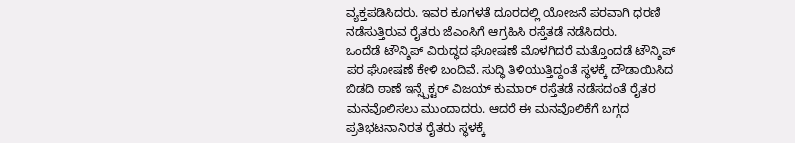ವ್ಯಕ್ತಪಡಿಸಿದರು. ಇವರ ಕೂಗಳತೆ ದೂರದಲ್ಲಿ ಯೋಜನೆ ಪರವಾಗಿ ಧರಣಿ ನಡೆಸುತ್ತಿರುವ ರೈತರು ಜೆಎಂಸಿಗೆ ಆಗ್ರಹಿಸಿ ರಸ್ತೆತಡೆ ನಡೆಸಿದರು.
ಒಂದೆಡೆ ಟೌನ್ಶಿಪ್ ವಿರುದ್ಧದ ಘೋಷಣೆ ಮೊಳಗಿದರೆ ಮತ್ತೊಂದಡೆ ಟೌನ್ಶಿಪ್ ಪರ ಘೋಷಣೆ ಕೇಳಿ ಬಂದಿವೆ. ಸುದ್ಧಿ ತಿಳಿಯುತ್ತಿದ್ದಂತೆ ಸ್ಥಳಕ್ಕೆ ದೌಡಾಯಿಸಿದ ಬಿಡದಿ ಠಾಣೆ ಇನ್ಸ್ಪೆಕ್ಟರ್ ವಿಜಯ್ ಕುಮಾರ್ ರಸ್ತೆತಡೆ ನಡೆಸದಂತೆ ರೈತರ ಮನವೊಲಿಸಲು ಮುಂದಾದರು. ಆದರೆ ಈ ಮನವೊಲಿಕೆಗೆ ಬಗ್ಗದ ಪ್ರತಿಭಟನಾನಿರತ ರೈತರು ಸ್ಥಳಕ್ಕೆ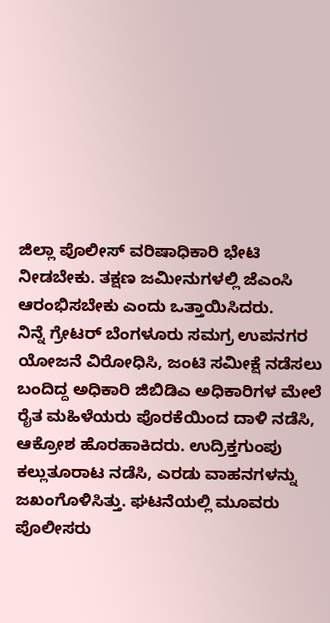ಜಿಲ್ಲಾ ಪೊಲೀಸ್ ವರಿಷಾಧಿಕಾರಿ ಭೇಟಿ ನೀಡಬೇಕು. ತಕ್ಷಣ ಜಮೀನುಗಳಲ್ಲಿ ಜೆಎಂಸಿ ಆರಂಭಿಸಬೇಕು ಎಂದು ಒತ್ತಾಯಿಸಿದರು.
ನಿನ್ನೆ ಗ್ರೇಟರ್ ಬೆಂಗಳೂರು ಸಮಗ್ರ ಉಪನಗರ ಯೋಜನೆ ವಿರೋಧಿಸಿ, ಜಂಟಿ ಸಮೀಕ್ಷೆ ನಡೆಸಲು ಬಂದಿದ್ದ ಅಧಿಕಾರಿ ಜಿಬಿಡಿಎ ಅಧಿಕಾರಿಗಳ ಮೇಲೆ ರೈತ ಮಹಿಳೆಯರು ಪೊರಕೆಯಿಂದ ದಾಳಿ ನಡೆಸಿ, ಆಕ್ರೋಶ ಹೊರಹಾಕಿದರು. ಉದ್ರಿಕ್ತಗುಂಪು ಕಲ್ಲುತೂರಾಟ ನಡೆಸಿ, ಎರಡು ವಾಹನಗಳನ್ನು ಜಖಂಗೊಳಿಸಿತ್ತು. ಘಟನೆಯಲ್ಲಿ ಮೂವರು ಪೊಲೀಸರು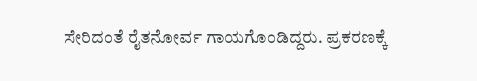ಸೇರಿದಂತೆ ರೈತನೋರ್ವ ಗಾಯಗೊಂಡಿದ್ದರು. ಪ್ರಕರಣಕ್ಕೆ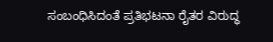ಸಂಬಂಧಿಸಿದಂತೆ ಪ್ರತಿಭಟನಾ ರೈತರ ವಿರುದ್ಧ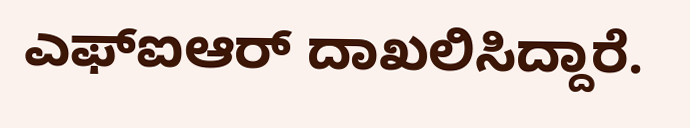ಎಫ್ಐಆರ್ ದಾಖಲಿಸಿದ್ದಾರೆ.